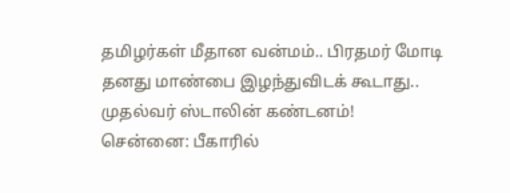தமிழர்கள் மீதான வன்மம்.. பிரதமர் மோடி தனது மாண்பை இழந்துவிடக் கூடாது.. முதல்வர் ஸ்டாலின் கண்டனம்!
சென்னை: பீகாரில்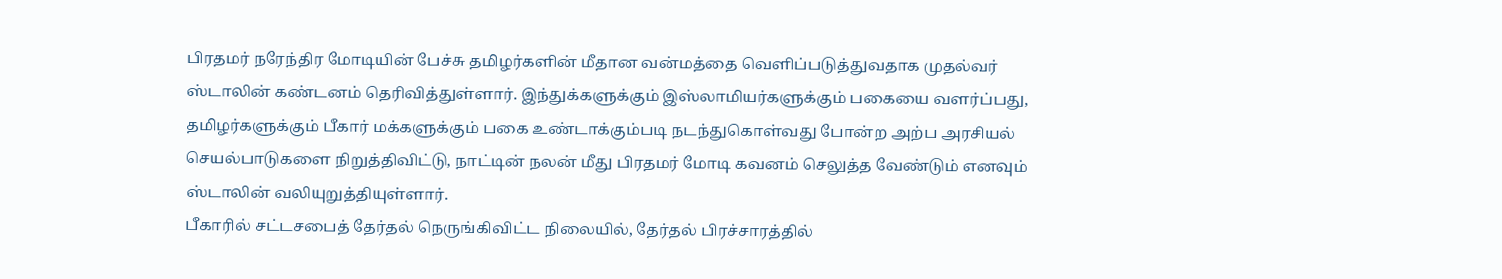பிரதமர் நரேந்திர மோடியின் பேச்சு தமிழர்களின் மீதான வன்மத்தை வெளிப்படுத்துவதாக முதல்வர் ஸ்டாலின் கண்டனம் தெரிவித்துள்ளார். இந்துக்களுக்கும் இஸ்லாமியர்களுக்கும் பகையை வளர்ப்பது, தமிழர்களுக்கும் பீகார் மக்களுக்கும் பகை உண்டாக்கும்படி நடந்துகொள்வது போன்ற அற்ப அரசியல் செயல்பாடுகளை நிறுத்திவிட்டு, நாட்டின் நலன் மீது பிரதமர் மோடி கவனம் செலுத்த வேண்டும் எனவும் ஸ்டாலின் வலியுறுத்தியுள்ளார்.
பீகாரில் சட்டசபைத் தேர்தல் நெருங்கிவிட்ட நிலையில், தேர்தல் பிரச்சாரத்தில்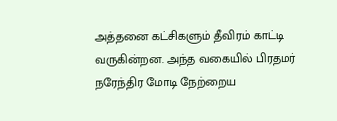அத்தனை கட்சிகளும் தீவிரம் காட்டி வருகின்றன. அந்த வகையில் பிரதமர் நரேந்திர மோடி நேற்றைய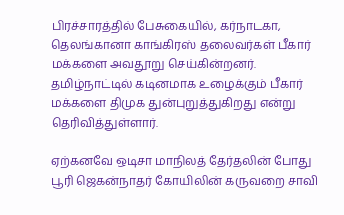பிரச்சாரத்தில் பேசுகையில், கர்நாடகா, தெலங்கானா காங்கிரஸ் தலைவர்கள் பீகார் மக்களை அவதூறு செய்கின்றனர். தமிழ்நாட்டில் கடினமாக உழைக்கும் பீகார் மக்களை திமுக துன்புறுத்துகிறது என்று தெரிவித்துள்ளார்.

ஏற்கனவே ஒடிசா மாநிலத் தேர்தலின் போது பூரி ஜெகன்நாதர் கோயிலின் கருவறை சாவி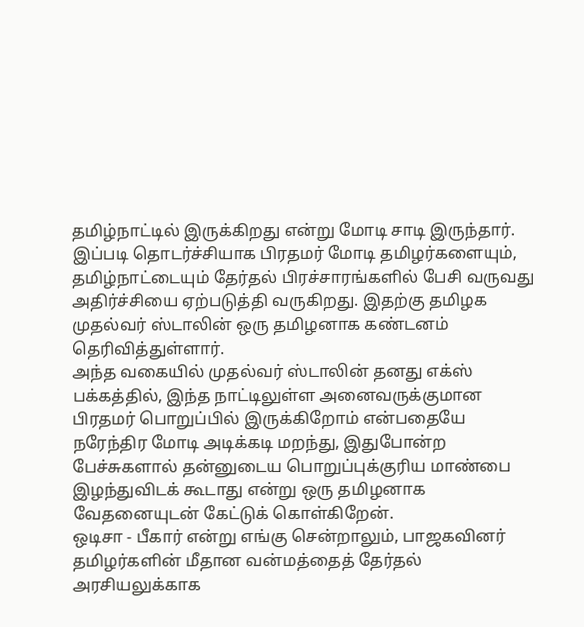தமிழ்நாட்டில் இருக்கிறது என்று மோடி சாடி இருந்தார். இப்படி தொடர்ச்சியாக பிரதமர் மோடி தமிழர்களையும், தமிழ்நாட்டையும் தேர்தல் பிரச்சாரங்களில் பேசி வருவது அதிர்ச்சியை ஏற்படுத்தி வருகிறது. இதற்கு தமிழக முதல்வர் ஸ்டாலின் ஒரு தமிழனாக கண்டனம் தெரிவித்துள்ளார்.
அந்த வகையில் முதல்வர் ஸ்டாலின் தனது எக்ஸ் பக்கத்தில், இந்த நாட்டிலுள்ள அனைவருக்குமான பிரதமர் பொறுப்பில் இருக்கிறோம் என்பதையே நரேந்திர மோடி அடிக்கடி மறந்து, இதுபோன்ற பேச்சுகளால் தன்னுடைய பொறுப்புக்குரிய மாண்பை இழந்துவிடக் கூடாது என்று ஒரு தமிழனாக வேதனையுடன் கேட்டுக் கொள்கிறேன்.
ஒடிசா - பீகார் என்று எங்கு சென்றாலும், பாஜகவினர் தமிழர்களின் மீதான வன்மத்தைத் தேர்தல் அரசியலுக்காக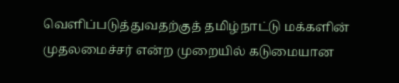வெளிப்படுத்துவதற்குத் தமிழ்நாட்டு மக்களின் முதலமைச்சர் என்ற முறையில் கடுமையான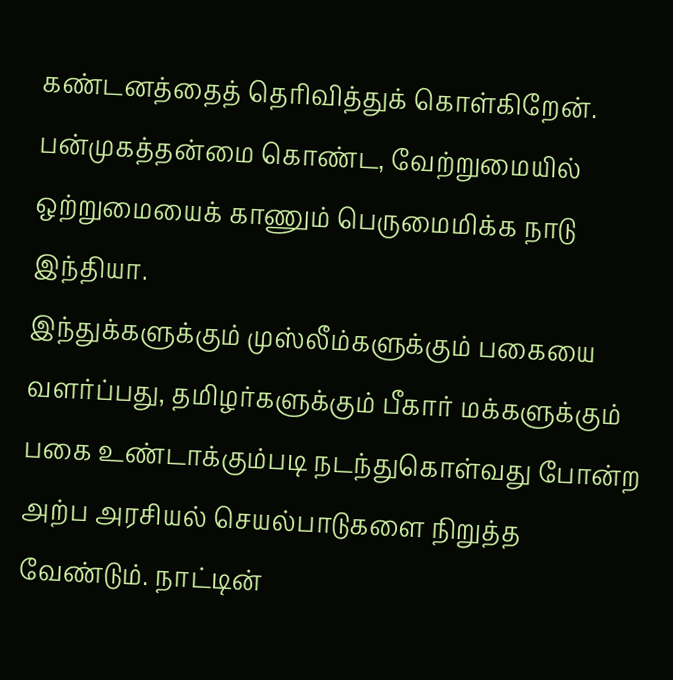கண்டனத்தைத் தெரிவித்துக் கொள்கிறேன். பன்முகத்தன்மை கொண்ட, வேற்றுமையில் ஒற்றுமையைக் காணும் பெருமைமிக்க நாடு இந்தியா.
இந்துக்களுக்கும் முஸ்லீம்களுக்கும் பகையை வளர்ப்பது, தமிழர்களுக்கும் பீகார் மக்களுக்கும் பகை உண்டாக்கும்படி நடந்துகொள்வது போன்ற அற்ப அரசியல் செயல்பாடுகளை நிறுத்த வேண்டும். நாட்டின்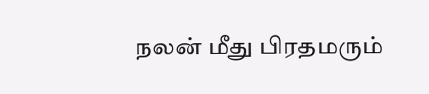நலன் மீது பிரதமரும்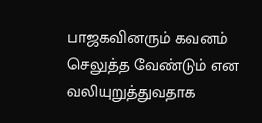பாஜகவினரும் கவனம் செலுத்த வேண்டும் என வலியுறுத்துவதாக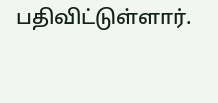பதிவிட்டுள்ளார்.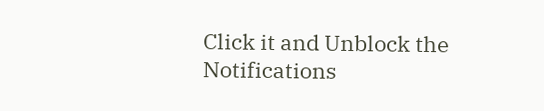Click it and Unblock the Notifications